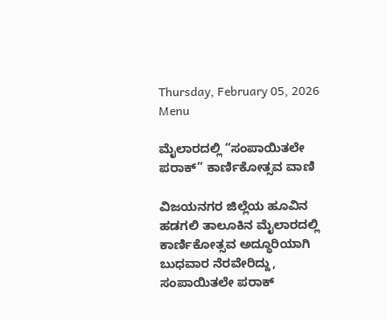Thursday, February 05, 2026
Menu

ಮೈಲಾರದಲ್ಲಿ “ಸಂಪಾಯಿತಲೇ ಪರಾಕ್” ಕಾರ್ಣಿಕೋತ್ಸವ ವಾಣಿ

ವಿಜಯನಗರ ಜಿಲ್ಲೆಯ ಹೂವಿನ ಹಡಗಲಿ ತಾಲೂಕಿನ ಮೈಲಾರದಲ್ಲಿ ಕಾರ್ಣಿಕೋತ್ಸವ ಅದ್ಧೂರಿಯಾಗಿ ಬುಧವಾರ ನೆರವೇರಿದ್ದು, ಸಂಪಾಯಿತಲೇ ಪರಾಕ್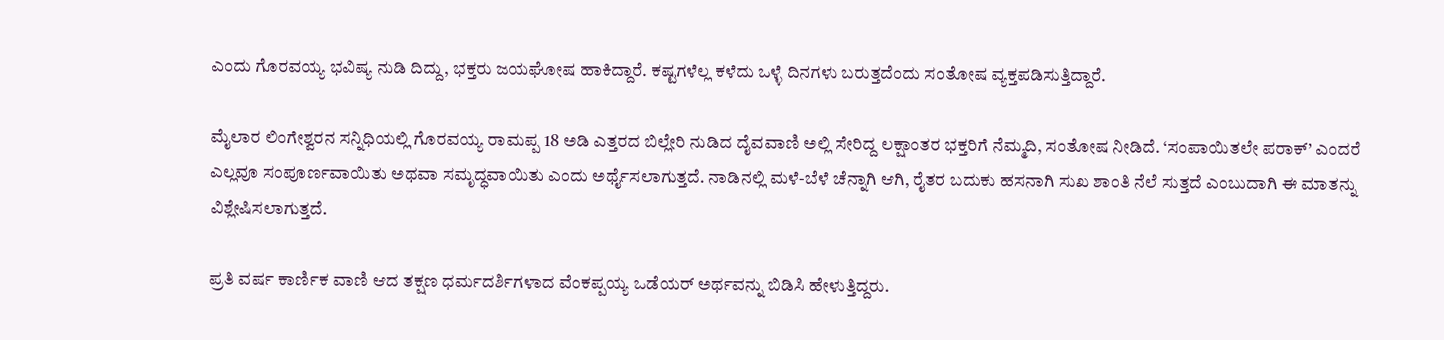ಎಂದು ಗೊರವಯ್ಯ ಭವಿಷ್ಯ ನುಡಿ ದಿದ್ದು, ಭಕ್ತರು ಜಯಘೋಷ ಹಾಕಿದ್ದಾರೆ. ಕಷ್ಟಗಳೆಲ್ಲ ಕಳೆದು ಒಳ್ಳೆ ದಿನಗಳು ಬರುತ್ತದೆಂದು ಸಂತೋಷ ವ್ಯಕ್ತಪಡಿಸುತ್ತಿದ್ದಾರೆ.

ಮೈಲಾರ ಲಿಂಗೇಶ್ವರನ ಸನ್ನಿಧಿಯಲ್ಲಿ ಗೊರವಯ್ಯ ರಾಮಪ್ಪ 18 ಅಡಿ ಎತ್ತರದ ಬಿಲ್ಲೇರಿ ನುಡಿದ ದೈವವಾಣಿ ಅಲ್ಲಿ ಸೇರಿದ್ದ ಲಕ್ಷಾಂತರ ಭಕ್ತರಿಗೆ ನೆಮ್ಮದಿ, ಸಂತೋಷ ನೀಡಿದೆ. ‘ಸಂಪಾಯಿತಲೇ ಪರಾಕ್’ ಎಂದರೆ ಎಲ್ಲವೂ ಸಂಪೂರ್ಣವಾಯಿತು ಅಥವಾ ಸಮೃದ್ಧವಾಯಿತು ಎಂದು ಅರ್ಥೈಸಲಾಗುತ್ತದೆ. ನಾಡಿನಲ್ಲಿ ಮಳೆ-ಬೆಳೆ ಚೆನ್ನಾಗಿ ಆಗಿ, ರೈತರ ಬದುಕು ಹಸನಾಗಿ ಸುಖ ಶಾಂತಿ ನೆಲೆ ಸುತ್ತದೆ ಎಂಬುದಾಗಿ ಈ ಮಾತನ್ನು ವಿಶ್ಲೇಷಿಸಲಾಗುತ್ತದೆ.

ಪ್ರತಿ ವರ್ಷ ಕಾರ್ಣಿಕ ವಾಣಿ ಆದ ತಕ್ಷಣ ಧರ್ಮದರ್ಶಿಗಳಾದ ವೆಂಕಪ್ಪಯ್ಯ ಒಡೆಯರ್ ಅರ್ಥವನ್ನು ಬಿಡಿಸಿ ಹೇಳುತ್ತಿದ್ದರು.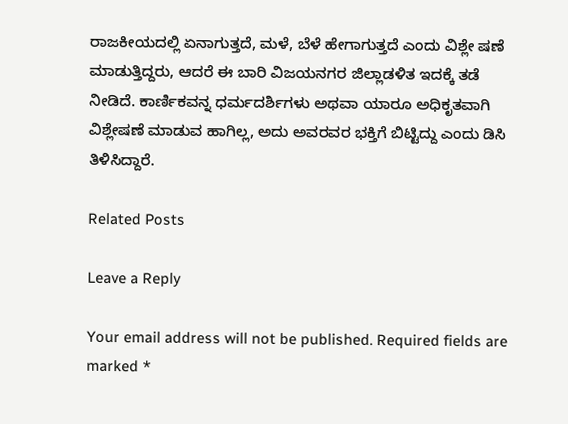ರಾಜಕೀಯದಲ್ಲಿ ಏನಾಗುತ್ತದೆ, ಮಳೆ, ಬೆಳೆ ಹೇಗಾಗುತ್ತದೆ ಎಂದು ವಿಶ್ಲೇ ಷಣೆ ಮಾಡುತ್ತಿದ್ದರು, ಆದರೆ ಈ ಬಾರಿ ವಿಜಯನಗರ ಜಿಲ್ಲಾಡಳಿತ ಇದಕ್ಕೆ ತಡೆ ನೀಡಿದೆ. ಕಾರ್ಣಿಕವನ್ನ ಧರ್ಮದರ್ಶಿಗಳು ಅಥವಾ ಯಾರೂ ಅಧಿಕೃತವಾಗಿ ವಿಶ್ಲೇಷಣೆ ಮಾಡುವ ಹಾಗಿಲ್ಲ, ಅದು ಅವರವರ ಭಕ್ತಿಗೆ ಬಿಟ್ಟಿದ್ದು ಎಂದು ಡಿಸಿ ತಿಳಿಸಿದ್ದಾರೆ.

Related Posts

Leave a Reply

Your email address will not be published. Required fields are marked *